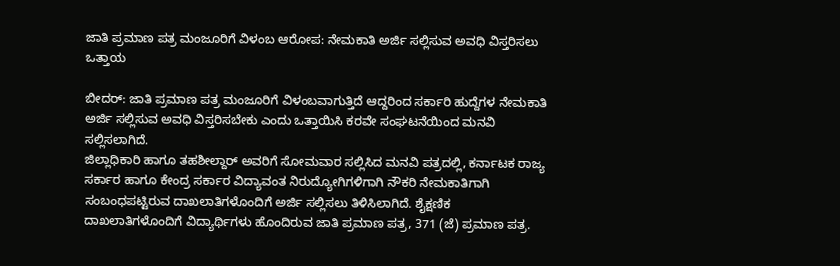ಜಾತಿ ಪ್ರಮಾಣ ಪತ್ರ ಮಂಜೂರಿಗೆ ವಿಳಂಬ ಆರೋಪ: ನೇಮಕಾತಿ ಅರ್ಜಿ ಸಲ್ಲಿಸುವ ಅವಧಿ ವಿಸ್ತರಿಸಲು ಒತ್ತಾಯ

ಬೀದರ್: ಜಾತಿ ಪ್ರಮಾಣ ಪತ್ರ ಮಂಜೂರಿಗೆ ವಿಳಂಬವಾಗುತ್ತಿದೆ ಆದ್ದರಿಂದ ಸರ್ಕಾರಿ ಹುದ್ದೆಗಳ ನೇಮಕಾತಿ ಅರ್ಜಿ ಸಲ್ಲಿಸುವ ಅವಧಿ ವಿಸ್ತರಿಸಬೇಕು ಎಂದು ಒತ್ತಾಯಿಸಿ ಕರವೇ ಸಂಘಟನೆಯಿಂದ ಮನವಿ ಸಲ್ಲಿಸಲಾಗಿದೆ.
ಜಿಲ್ಲಾಧಿಕಾರಿ ಹಾಗೂ ತಹಶೀಲ್ದಾರ್ ಅವರಿಗೆ ಸೋಮವಾರ ಸಲ್ಲಿಸಿದ ಮನವಿ ಪತ್ರದಲ್ಲಿ, ಕರ್ನಾಟಕ ರಾಜ್ಯ ಸರ್ಕಾರ ಹಾಗೂ ಕೇಂದ್ರ ಸರ್ಕಾರ ವಿದ್ಯಾವಂತ ನಿರುದ್ಯೋಗಿಗಳಿಗಾಗಿ ನೌಕರಿ ನೇಮಕಾತಿಗಾಗಿ ಸಂಬಂಧಪಟ್ಟಿರುವ ದಾಖಲಾತಿಗಳೊಂದಿಗೆ ಅರ್ಜಿ ಸಲ್ಲಿಸಲು ತಿಳಿಸಿಲಾಗಿದೆ. ಶೈಕ್ಷಣಿಕ ದಾಖಲಾತಿಗಳೊಂದಿಗೆ ವಿದ್ಯಾರ್ಥಿಗಳು ಹೊಂದಿರುವ ಜಾತಿ ಪ್ರಮಾಣ ಪತ್ರ, 371 (ಜೆ) ಪ್ರಮಾಣ ಪತ್ರ.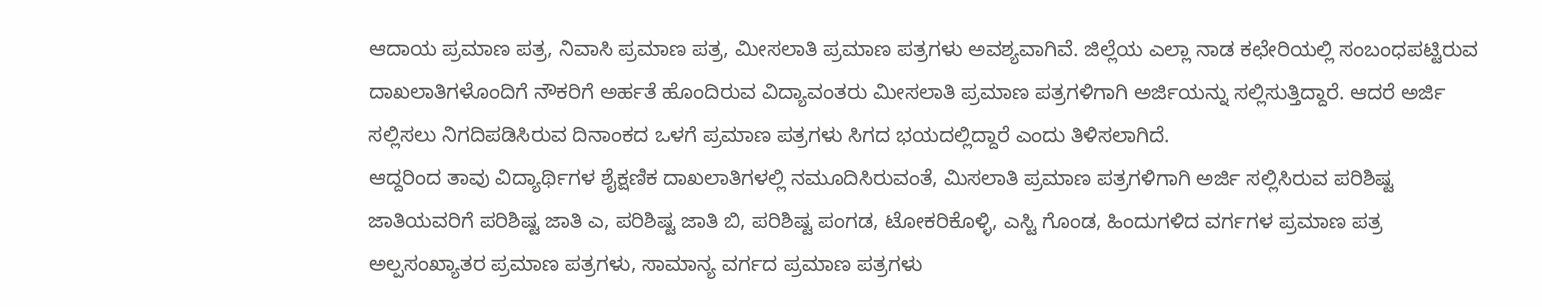ಆದಾಯ ಪ್ರಮಾಣ ಪತ್ರ, ನಿವಾಸಿ ಪ್ರಮಾಣ ಪತ್ರ, ಮೀಸಲಾತಿ ಪ್ರಮಾಣ ಪತ್ರಗಳು ಅವಶ್ಯವಾಗಿವೆ. ಜಿಲ್ಲೆಯ ಎಲ್ಲಾ ನಾಡ ಕಛೇರಿಯಲ್ಲಿ ಸಂಬಂಧಪಟ್ಟಿರುವ ದಾಖಲಾತಿಗಳೊಂದಿಗೆ ನೌಕರಿಗೆ ಅರ್ಹತೆ ಹೊಂದಿರುವ ವಿದ್ಯಾವಂತರು ಮೀಸಲಾತಿ ಪ್ರಮಾಣ ಪತ್ರಗಳಿಗಾಗಿ ಅರ್ಜಿಯನ್ನು ಸಲ್ಲಿಸುತ್ತಿದ್ದಾರೆ. ಆದರೆ ಅರ್ಜಿ ಸಲ್ಲಿಸಲು ನಿಗದಿಪಡಿಸಿರುವ ದಿನಾಂಕದ ಒಳಗೆ ಪ್ರಮಾಣ ಪತ್ರಗಳು ಸಿಗದ ಭಯದಲ್ಲಿದ್ದಾರೆ ಎಂದು ತಿಳಿಸಲಾಗಿದೆ.
ಆದ್ದರಿಂದ ತಾವು ವಿದ್ಯಾರ್ಥಿಗಳ ಶೈಕ್ಷಣಿಕ ದಾಖಲಾತಿಗಳಲ್ಲಿ ನಮೂದಿಸಿರುವಂತೆ, ಮಿಸಲಾತಿ ಪ್ರಮಾಣ ಪತ್ರಗಳಿಗಾಗಿ ಅರ್ಜಿ ಸಲ್ಲಿಸಿರುವ ಪರಿಶಿಷ್ಟ ಜಾತಿಯವರಿಗೆ ಪರಿಶಿಷ್ಟ ಜಾತಿ ಎ, ಪರಿಶಿಷ್ಟ ಜಾತಿ ಬಿ, ಪರಿಶಿಷ್ಟ ಪಂಗಡ, ಟೋಕರಿಕೊಳ್ಳಿ, ಎಸ್ಟಿ ಗೊಂಡ, ಹಿಂದುಗಳಿದ ವರ್ಗಗಳ ಪ್ರಮಾಣ ಪತ್ರ ಅಲ್ಪಸಂಖ್ಯಾತರ ಪ್ರಮಾಣ ಪತ್ರಗಳು, ಸಾಮಾನ್ಯ ವರ್ಗದ ಪ್ರಮಾಣ ಪತ್ರಗಳು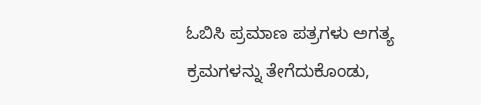ಓಬಿಸಿ ಪ್ರಮಾಣ ಪತ್ರಗಳು ಅಗತ್ಯ ಕ್ರಮಗಳನ್ನು ತೇಗೆದುಕೊಂಡು,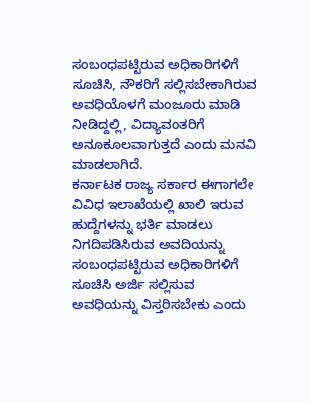ಸಂಬಂಧಪಟ್ಟಿರುವ ಅಧಿಕಾರಿಗಳಿಗೆ ಸೂಚಿಸಿ, ನೌಕರಿಗೆ ಸಲ್ಲಿಸಬೇಕಾಗಿರುವ ಅವಧಿಯೊಳಗೆ ಮಂಜೂರು ಮಾಡಿ ನೀಡಿದ್ದಲ್ಲಿ, ವಿದ್ಯಾವಂತರಿಗೆ ಅನೂಕೂಲವಾಗುತ್ತದೆ ಎಂದು ಮನವಿ ಮಾಡಲಾಗಿದೆ.
ಕರ್ನಾಟಕ ರಾಜ್ಯ ಸರ್ಕಾರ ಈಗಾಗಲೇ ವಿವಿಧ ಇಲಾಖೆಯಲ್ಲಿ ಖಾಲಿ ಇರುವ ಹುದ್ದೆಗಳನ್ನು ಭರ್ತಿ ಮಾಡಲು ನಿಗದಿಪಡಿಸಿರುವ ಅವದಿಯನ್ನು ಸಂಬಂಧಪಟ್ಟಿರುವ ಅಧಿಕಾರಿಗಳಿಗೆ ಸೂಚಿಸಿ ಅರ್ಜಿ ಸಲ್ಲಿಸುವ ಅವಧಿಯನ್ನು ವಿಸ್ತರಿಸಬೇಕು ಎಂದು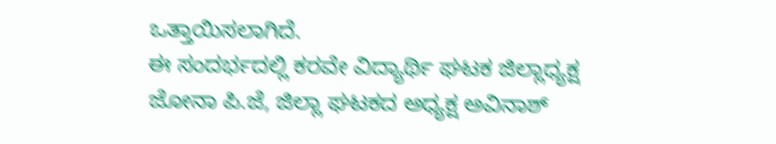ಒತ್ತಾಯಿಸಲಾಗಿದೆ.
ಈ ಸಂದರ್ಭದಲ್ಲಿ ಕರವೇ ವಿದ್ಯಾರ್ಥಿ ಘಟಕ ಜಿಲ್ಲಾಧ್ಯಕ್ಷ ಜೋನಾ ಪಿ.ಜೆ, ಜಿಲ್ಲಾ ಘಟಕದ ಅಧ್ಯಕ್ಷ ಅವಿನಾಶ್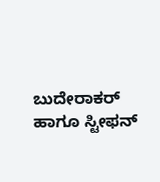ಬುದೇರಾಕರ್ ಹಾಗೂ ಸ್ಟೀಫನ್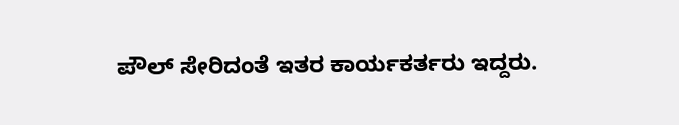ಪೌಲ್ ಸೇರಿದಂತೆ ಇತರ ಕಾರ್ಯಕರ್ತರು ಇದ್ದರು.